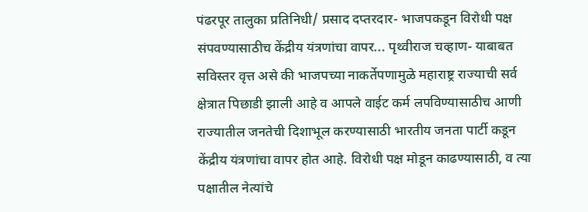पंढरपूर तालुका प्रतिनिधी/ प्रसाद दप्तरदार- भाजपकडून विरोधी पक्ष संपवण्यासाठीच केंद्रीय यंत्रणांचा वापर... पृथ्वीराज चव्हाण- याबाबत सविस्तर वृत्त असे की भाजपच्या नाकर्तेपणामुळे महाराष्ट्र राज्याची सर्व क्षेत्रात पिछाडी झाली आहे व आपले वाईट कर्म लपविण्यासाठीच आणी राज्यातील जनतेची दिशाभूल करण्यासाठी भारतीय जनता पार्टी कडून केंद्रीय यंत्रणांचा वापर होत आहे. विरोधी पक्ष मोडून काढण्यासाठी, व त्या पक्षातील नेत्यांचे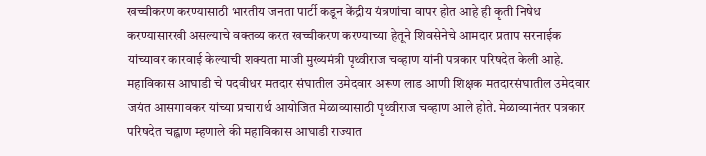खच्चीकरण करण्यासाठी भारतीय जनता पार्टी कडून केंद्रीय यंत्रणांचा वापर होत आहे ही कृती निषेध करण्यासारखी असल्याचे वक्तव्य करत खच्चीकरण करण्याच्या हेतूने शिवसेनेचे आमदार प्रताप सरनाईक यांच्यावर कारवाई केल्याची शक्यता माजी मुख्यमंत्री पृथ्वीराज चव्हाण यांनी पत्रकार परिषदेत केली आहे.
महाविकास आघाडी चे पदवीधर मतदार संघातील उमेदवार अरूण लाड आणी शिक्षक मतदारसंघातील उमेदवार जयंत आसगावकर यांच्या प्रचारार्थ आयोजित मेळाव्यासाठी पृथ्वीराज चव्हाण आले होते. मेळाव्यानंतर पत्रकार परिषदेत चह्वाण म्हणाले की महाविकास आघाडी राज्यात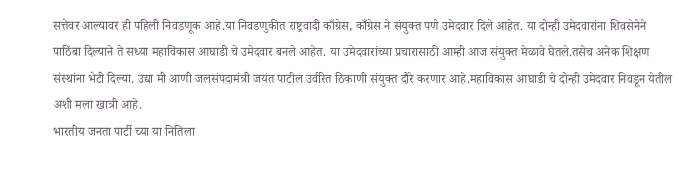सत्तेवर आल्यावर ही पहिली निवडणूक आहे.या निवडणुकीत राष्ट्रवादी काँग्रेस, काँग्रेस ने संयुक्त पणे उमेदवार दिले आहेत. या दोन्ही उमेदवारांना शिवसेनेने पाठिंबा दिल्याने ते सध्या महाविकास आघाडी चे उमेदवार बनले आहेत. या उमेदवारांच्या प्रचारासाठी आम्ही आज संयुक्त मेळावे घेतले.तसेच अनेक शिक्षण संस्थांना भेटी दिल्या. उद्या मी आणी जलसंपदामंत्री जयंत पाटील उर्वरित ठिकाणी संयुक्त दौरे करणार आहे.महाविकास आघाडी चे दोन्ही उमेदवार निवडून येतील अशी मला खात्री आहे.
भारतीय जनता पार्टी च्या या नितिला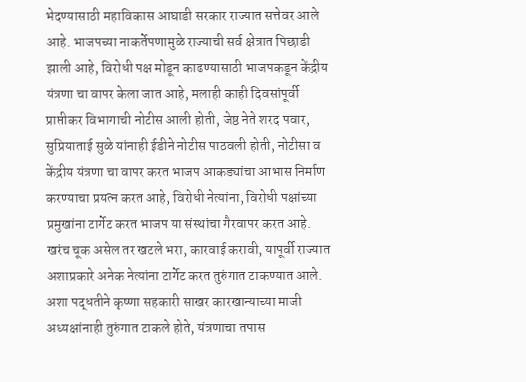भेदण्यासाठी महाविकास आघाडी सरकार राज्यात सत्तेवर आले आहे. भाजपच्या नाकर्तेपणामुळे राज्याची सर्व क्षेत्रात पिछाडी झाली आहे, विरोधी पक्ष मोडून काढण्यासाठी भाजपकडून केंद्रीय यंत्रणा चा वापर केला जात आहे, मलाही काही दिवसांपूर्वी प्राप्तीकर विभागाची नोटीस आली होती, जेष्ठ नेते शरद पवार, सुप्रियाताई सुळे यांनाही ईडीने नोटीस पाठवली होती, नोटीसा व केंद्रीय यंत्रणा चा वापर करत भाजप आकड्यांचा आभास निर्माण करण्याचा प्रयत्न करत आहे, विरोधी नेत्यांना, विरोधी पक्षांच्या प्रमुखांना टार्गेट करत भाजप या संस्थांचा गैरवापर करत आहे.
खरंच चूक असेल तर खटले भरा, कारवाई करावी, यापूर्वी राज्यात अशाप्रकारे अनेक नेत्यांना टार्गेट करत तुरुंगात टाकण्यात आले. अशा पद्धतीने कृष्णा सहकारी साखर कारखान्याच्या माजी अध्यक्षांनाही तुरुंगात टाकले होते, यंत्रणाचा तपास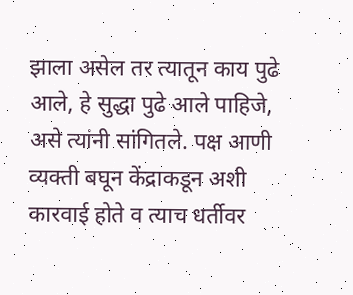झाला असेल तर त्यातून काय पुढे आले, हे सुद्धा पुढे आले पाहिजे, असे त्यांनी सांगितले. पक्ष आणी व्यक्ती बघून केंद्राकडून अशी कारवाई होते व त्याच धर्तीवर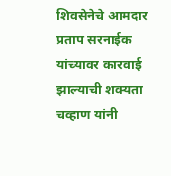शिवसेनेचे आमदार प्रताप सरनाईक यांच्यावर कारवाई झाल्याची शक्यता चव्हाण यांनी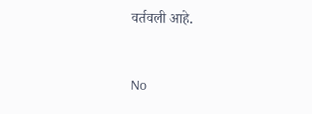वर्तवली आहे.


No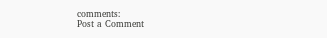comments:
Post a Comment